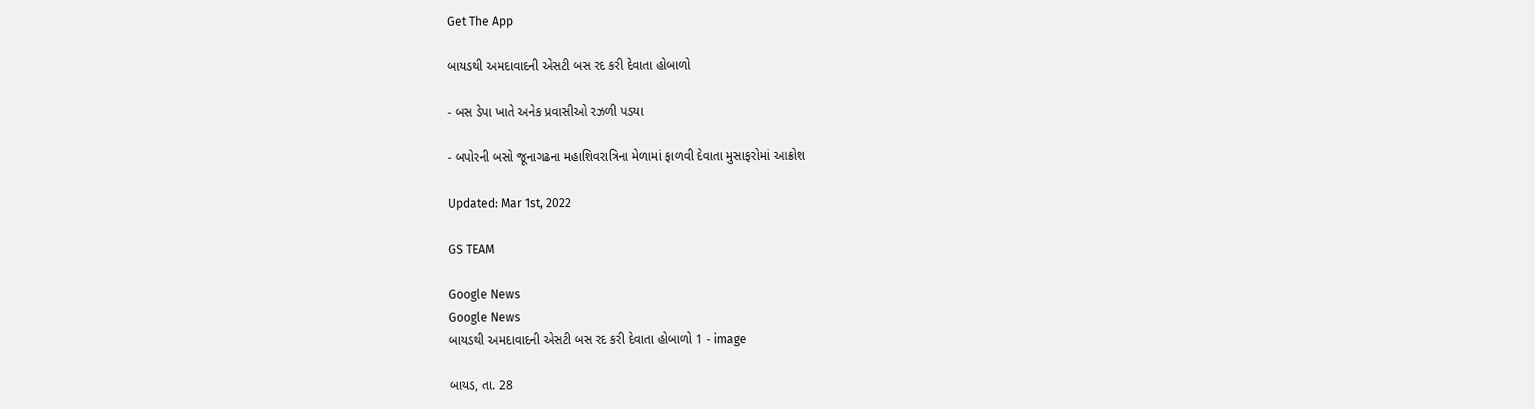Get The App

બાયડથી અમદાવાદની એસટી બસ રદ કરી દેવાતા હોબાળો

- બસ ડેપા ખાતે અનેક પ્રવાસીઓ રઝળી પડયા

- બપોરની બસો જૂનાગઢના મહાશિવરાત્રિના મેળામાં ફાળવી દેવાતા મુસાફરોમાં આક્રોશ

Updated: Mar 1st, 2022

GS TEAM

Google News
Google News
બાયડથી અમદાવાદની એસટી બસ રદ કરી દેવાતા હોબાળો 1 - image

બાયડ, તા. 28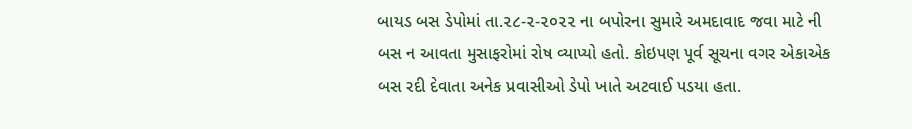બાયડ બસ ડેપોમાં તા.૨૮-૨-૨૦૨૨ ના બપોરના સુમારે અમદાવાદ જવા માટે ની બસ ન આવતા મુસાફરોમાં રોષ વ્યાપ્યો હતો. કોઇપણ પૂર્વ સૂચના વગર એકાએક બસ રદી દેવાતા અનેક પ્રવાસીઓ ડેપો ખાતે અટવાઈ પડયા હતા.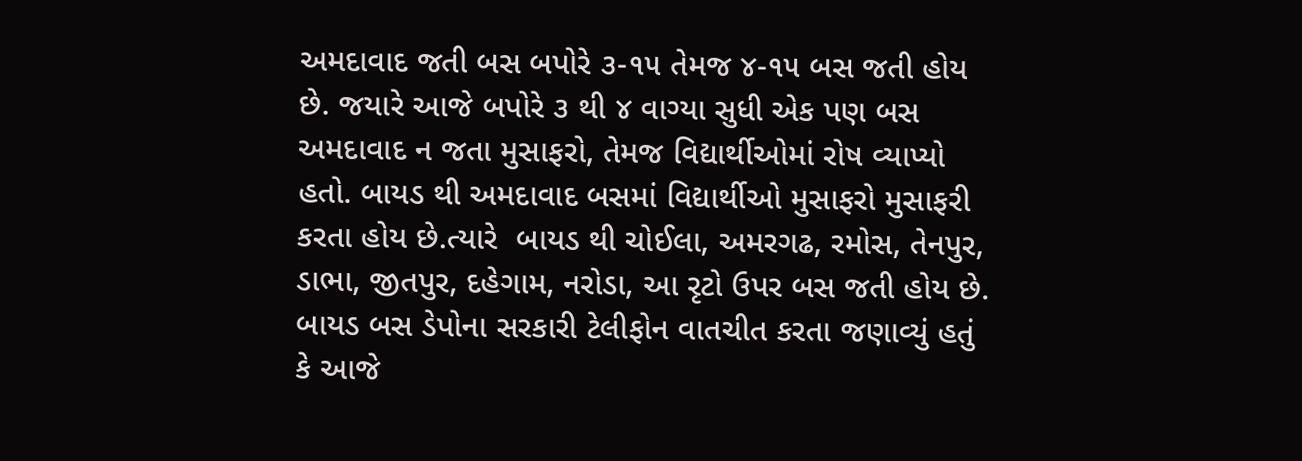અમદાવાદ જતી બસ બપોરે ૩-૧૫ તેમજ ૪-૧૫ બસ જતી હોય છે. જયારે આજે બપોરે ૩ થી ૪ વાગ્યા સુધી એક પણ બસ અમદાવાદ ન જતા મુસાફરો, તેમજ વિદ્યાર્થીઓમાં રોષ વ્યાપ્યો હતો. બાયડ થી અમદાવાદ બસમાં વિદ્યાર્થીઓ મુસાફરો મુસાફરી કરતા હોય છે.ત્યારે  બાયડ થી ચોઈલા, અમરગઢ, રમોસ, તેનપુર, ડાભા, જીતપુર, દહેગામ, નરોડા, આ રૃટો ઉપર બસ જતી હોય છે. બાયડ બસ ડેપોના સરકારી ટેલીફોન વાતચીત કરતા જણાવ્યું હતું કે આજે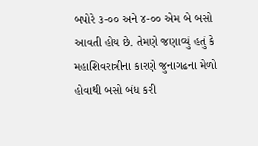બપોરે ૩-૦૦ અને ૪-૦૦ એમ બે બસો આવતી હોય છે. તેમણે જણાવ્યું હતું કે મહાશિવરાત્રીના કારણે જુનાગઢના મેળો હોવાથી બસો બંધ કરી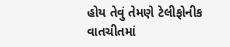હોય તેવું તેમણે ટેલીફોનીક વાતચીતમાં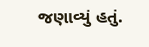જણાવ્યું હતું.